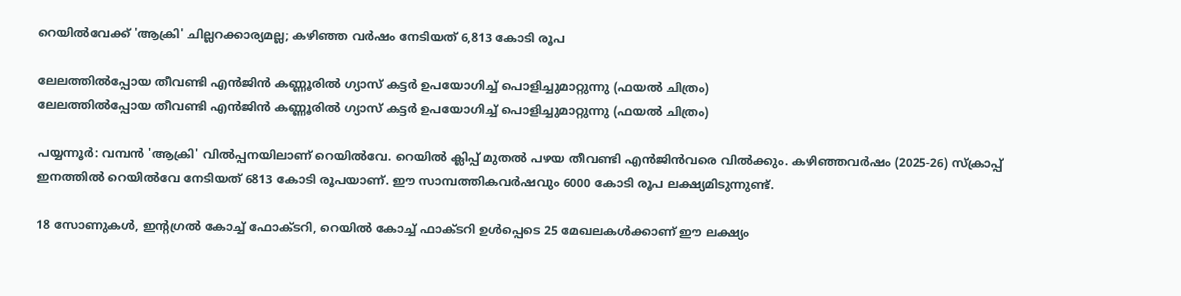റെയിൽവേക്ക് 'ആക്രി' ചില്ലറക്കാര്യമല്ല; കഴിഞ്ഞ വർഷം നേടിയത് 6,813 കോടി രൂപ

ലേലത്തില്‍പ്പോയ തീവണ്ടി എന്‍ജിന്‍ കണ്ണൂരില്‍ ഗ്യാസ് കട്ടര്‍ ഉപയോഗിച്ച് പൊളിച്ചുമാറ്റുന്നു (ഫയല്‍ ചിത്രം)
ലേലത്തില്‍പ്പോയ തീവണ്ടി എന്‍ജിന്‍ കണ്ണൂരില്‍ ഗ്യാസ് കട്ടര്‍ ഉപയോഗിച്ച് പൊളിച്ചുമാറ്റുന്നു (ഫയല്‍ ചിത്രം)

പയ്യന്നൂർ: വമ്പൻ 'ആക്രി' വിൽപ്പനയിലാണ് റെയിൽവേ. റെയിൽ ക്ലിപ്പ് മുതൽ പഴയ തീവണ്ടി എൻജിൻവരെ വിൽക്കും. കഴിഞ്ഞവർഷം (2025-26) സ്‌ക്രാപ്പ് ഇനത്തിൽ റെയിൽവേ നേടിയത് 6813 കോടി രൂപയാണ്. ഈ സാമ്പത്തികവർഷവും 6000 കോടി രൂപ ലക്ഷ്യമിടുന്നുണ്ട്.

18 സോണുകൾ, ഇന്റഗ്രൽ കോച്ച് ഫോക്ടറി, റെയിൽ കോച്ച് ഫാക്ടറി ഉൾപ്പെടെ 25 മേഖലകൾക്കാണ് ഈ ലക്ഷ്യം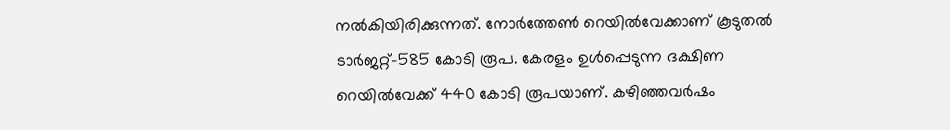നൽകിയിരിക്കുന്നത്. നോർത്തേൺ റെയിൽവേക്കാണ് കൂടുതൽ ടാർജറ്റ്-585 കോടി രൂപ. കേരളം ഉൾപ്പെടുന്ന ദക്ഷിണ റെയിൽവേക്ക് 440 കോടി രൂപയാണ്. കഴിഞ്ഞവർഷം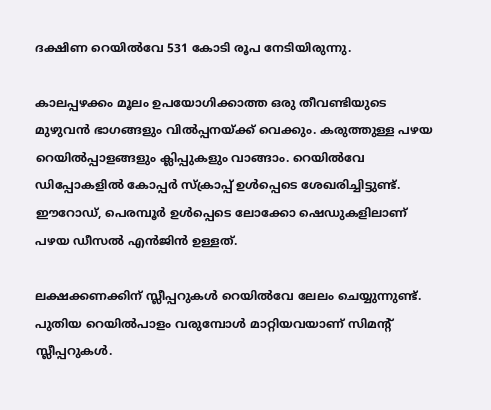ദക്ഷിണ റെയിൽവേ 531 കോടി രൂപ നേടിയിരുന്നു.

കാലപ്പഴക്കം മൂലം ഉപയോഗിക്കാത്ത ഒരു തീവണ്ടിയുടെ മുഴുവൻ ഭാഗങ്ങളും വിൽപ്പനയ്ക്ക് വെക്കും. കരുത്തുള്ള പഴയ റെയിൽപ്പാളങ്ങളും ക്ലിപ്പുകളും വാങ്ങാം. റെയിൽവേ ഡിപ്പോകളിൽ കോപ്പർ സ്‌ക്രാപ്പ് ഉൾപ്പെടെ ശേഖരിച്ചിട്ടുണ്ട്. ഈറോഡ്, പെരമ്പൂർ ഉൾപ്പെടെ ലോക്കോ ഷെഡുകളിലാണ് പഴയ ഡീസൽ എൻജിൻ ഉള്ളത്.

ലക്ഷക്കണക്കിന് സ്ലീപ്പറുകൾ റെയിൽവേ ലേലം ചെയ്യുന്നുണ്ട്. പുതിയ റെയിൽപാളം വരുമ്പോൾ മാറ്റിയവയാണ് സിമന്റ് സ്ലീപ്പറുകൾ.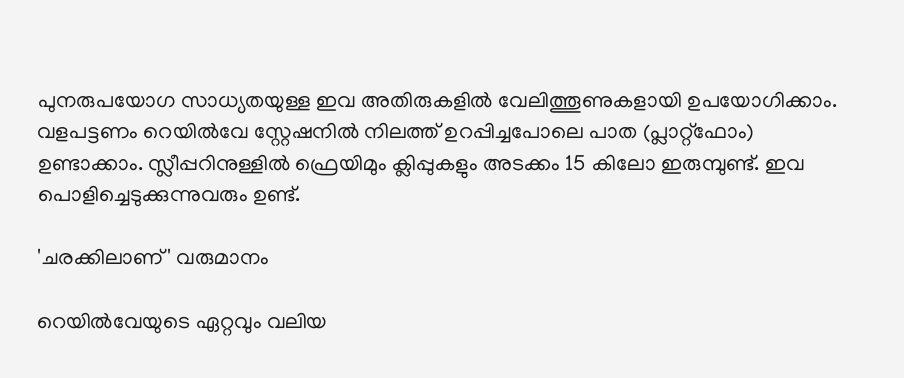പുനരുപയോഗ സാധ്യതയുള്ള ഇവ അതിരുകളിൽ വേലിത്തൂണുകളായി ഉപയോഗിക്കാം. വളപട്ടണം റെയിൽവേ സ്റ്റേഷനിൽ നിലത്ത് ഉറപ്പിച്ചപോലെ പാത (പ്ലാറ്റ്ഫോം) ഉണ്ടാക്കാം. സ്ലീപ്പറിനുള്ളിൽ ഫ്രെയിമും ക്ലിപ്പുകളും അടക്കം 15 കിലോ ഇരുമ്പുണ്ട്. ഇവ പൊളിച്ചെടുക്കുന്നുവരും ഉണ്ട്.

'ചരക്കിലാണ്' വരുമാനം

റെയിൽവേയുടെ ഏറ്റവും വലിയ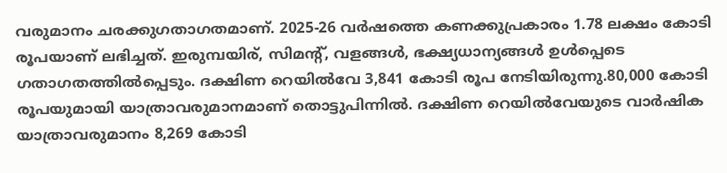വരുമാനം ചരക്കുഗതാഗതമാണ്. 2025-26 വർഷത്തെ കണക്കുപ്രകാരം 1.78 ലക്ഷം കോടി രൂപയാണ് ലഭിച്ചത്. ഇരുമ്പയിര്, സിമന്റ്, വളങ്ങൾ, ഭക്ഷ്യധാന്യങ്ങൾ ഉൾപ്പെടെ ഗതാഗതത്തിൽപ്പെടും. ദക്ഷിണ റെയിൽവേ 3,841 കോടി രൂപ നേടിയിരുന്നു.80,000 കോടി രൂപയുമായി യാത്രാവരുമാനമാണ് തൊട്ടുപിന്നിൽ. ദക്ഷിണ റെയിൽവേയുടെ വാർഷിക യാത്രാവരുമാനം 8,269 കോടി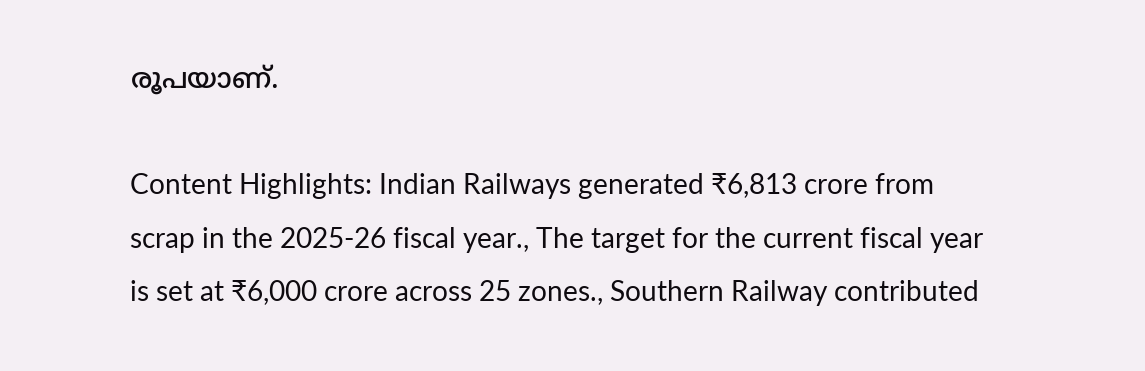രൂപയാണ്.

Content Highlights: Indian Railways generated ₹6,813 crore from scrap in the 2025-26 fiscal year., The target for the current fiscal year is set at ₹6,000 crore across 25 zones., Southern Railway contributed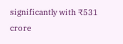significantly with ₹531 crore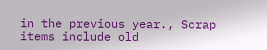in the previous year., Scrap items include old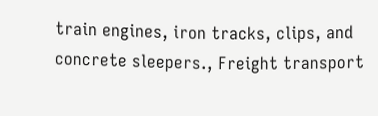train engines, iron tracks, clips, and concrete sleepers., Freight transport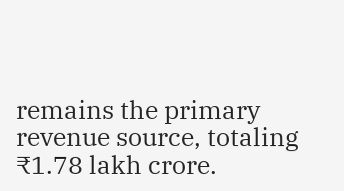remains the primary revenue source, totaling ₹1.78 lakh crore.